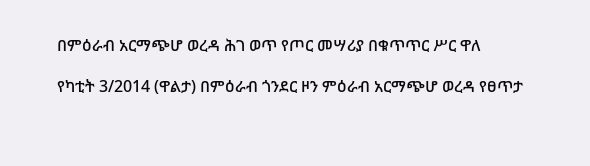በምዕራብ አርማጭሆ ወረዳ ሕገ ወጥ የጦር መሣሪያ በቁጥጥር ሥር ዋለ

የካቲት 3/2014 (ዋልታ) በምዕራብ ጎንደር ዞን ምዕራብ አርማጭሆ ወረዳ የፀጥታ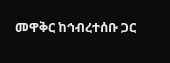መዋቅር ከኅብረተሰቡ ጋር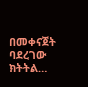በመቀናጀት ባደረገው ክትትል…